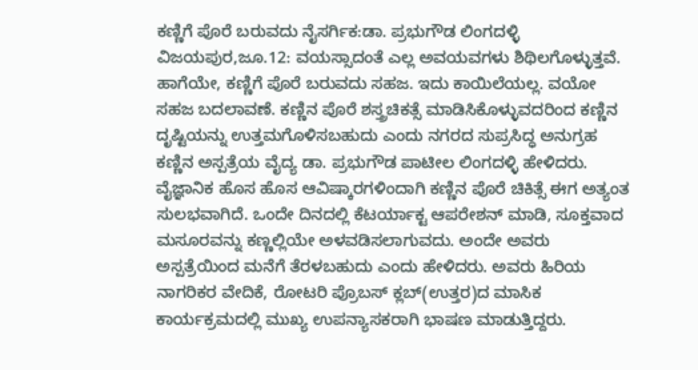ಕಣ್ಣಿಗೆ ಪೊರೆ ಬರುವದು ನೈಸರ್ಗಿಕ:ಡಾ. ಪ್ರಭುಗೌಡ ಲಿಂಗದಳ್ಳಿ
ವಿಜಯಪುರ,ಜೂ.12: ವಯಸ್ಸಾದಂತೆ ಎಲ್ಲ ಅವಯವಗಳು ಶಿಥಿಲಗೊಳ್ಳುತ್ತವೆ. ಹಾಗೆಯೇ, ಕಣ್ಣಿಗೆ ಪೊರೆ ಬರುವದು ಸಹಜ. ಇದು ಕಾಯಿಲೆಯಲ್ಲ. ವಯೋ ಸಹಜ ಬದಲಾವಣೆ. ಕಣ್ಣಿನ ಪೊರೆ ಶಸ್ತ್ರಚಿಕತ್ಸೆ ಮಾಡಿಸಿಕೊಳ್ಳುವದರಿಂದ ಕಣ್ಣಿನ ದೃಷ್ಟಿಯನ್ನು ಉತ್ತಮಗೊಳಿಸಬಹುದು ಎಂದು ನಗರದ ಸುಪ್ರಸಿದ್ಧ ಅನುಗ್ರಹ ಕಣ್ಣಿನ ಅಸ್ಪತ್ರೆಯ ವೈದ್ಯ ಡಾ. ಪ್ರಭುಗೌಡ ಪಾಟೀಲ ಲಿಂಗದಳ್ಳಿ ಹೇಳಿದರು.
ವೈಜ್ಞಾನಿಕ ಹೊಸ ಹೊಸ ಆವಿಷ್ಕಾರಗಳಿಂದಾಗಿ ಕಣ್ಣಿನ ಪೊರೆ ಚಿಕಿತ್ಸೆ ಈಗ ಅತ್ಯಂತ ಸುಲಭವಾಗಿದೆ. ಒಂದೇ ದಿನದಲ್ಲಿ ಕೆಟರ್ಯಾಕ್ಟ ಆಪರೇಶನ್ ಮಾಡಿ, ಸೂಕ್ತವಾದ ಮಸೂರವನ್ನು ಕಣ್ಣಲ್ಲಿಯೇ ಅಳವಡಿಸಲಾಗುವದು. ಅಂದೇ ಅವರು ಅಸ್ಪತ್ರೆಯಿಂದ ಮನೆಗೆ ತೆರಳಬಹುದು ಎಂದು ಹೇಳಿದರು. ಅವರು ಹಿರಿಯ ನಾಗರಿಕರ ವೇದಿಕೆ, ರೋಟರಿ ಪ್ರೊಬಸ್ ಕ್ಲಬ್(ಉತ್ತರ)ದ ಮಾಸಿಕ ಕಾರ್ಯಕ್ರಮದಲ್ಲಿ ಮುಖ್ಯ ಉಪನ್ಯಾಸಕರಾಗಿ ಭಾಷಣ ಮಾಡುತ್ತಿದ್ದರು.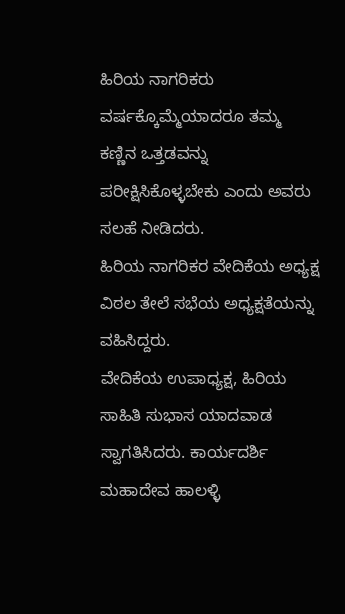ಹಿರಿಯ ನಾಗರಿಕರು ವರ್ಷಕ್ಕೊಮ್ಮೆಯಾದರೂ ತಮ್ಮ ಕಣ್ಣಿನ ಒತ್ತಡವನ್ನು ಪರೀಕ್ಷಿಸಿಕೊಳ್ಳಬೇಕು ಎಂದು ಅವರು ಸಲಹೆ ನೀಡಿದರು.
ಹಿರಿಯ ನಾಗರಿಕರ ವೇದಿಕೆಯ ಅಧ್ಯಕ್ಷ ವಿಠಲ ತೇಲೆ ಸಭೆಯ ಅಧ್ಯಕ್ಷತೆಯನ್ನು ವಹಿಸಿದ್ದರು.
ವೇದಿಕೆಯ ಉಪಾಧ್ಯಕ್ಷ, ಹಿರಿಯ ಸಾಹಿತಿ ಸುಭಾಸ ಯಾದವಾಡ ಸ್ವಾಗತಿಸಿದರು. ಕಾರ್ಯದರ್ಶಿ ಮಹಾದೇವ ಹಾಲಳ್ಳಿ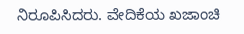ನಿರೂಪಿಸಿದರು. ವೇದಿಕೆಯ ಖಜಾಂಚಿ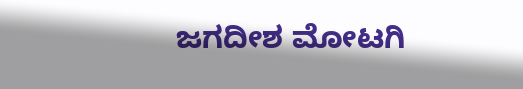ಜಗದೀಶ ಮೋಟಗಿ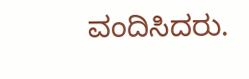ವಂದಿಸಿದರು.